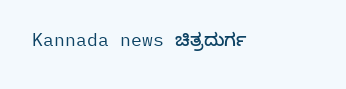Kannada news ಚಿತ್ರದುರ್ಗ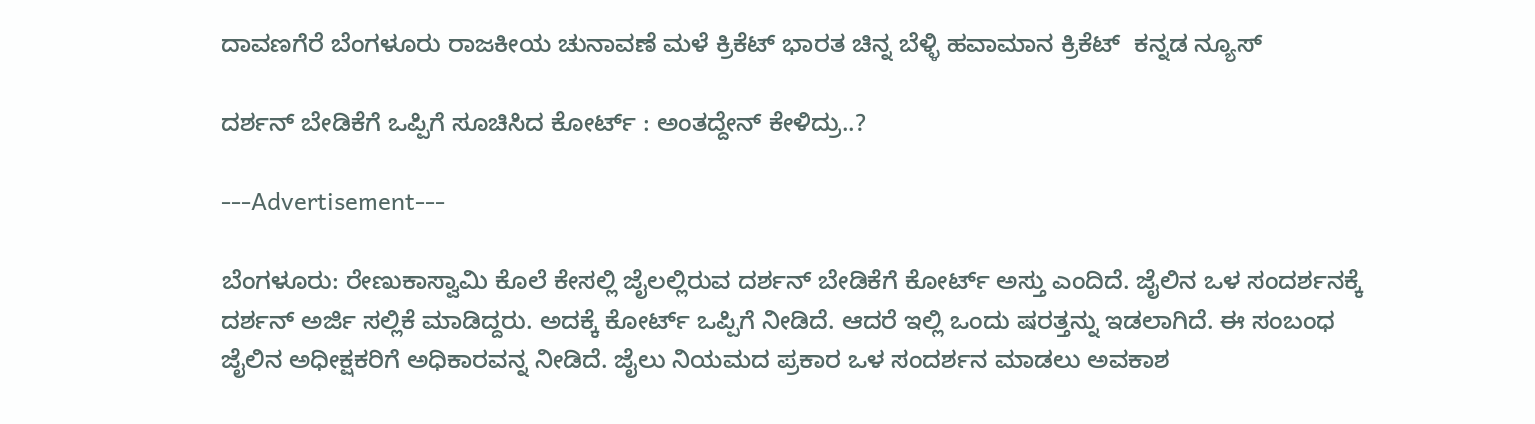ದಾವಣಗೆರೆ ಬೆಂಗಳೂರು ರಾಜಕೀಯ ಚುನಾವಣೆ ಮಳೆ ಕ್ರಿಕೆಟ್ ಭಾರತ ಚಿನ್ನ ಬೆಳ್ಳಿ ಹವಾಮಾನ ಕ್ರಿಕೆಟ್  ಕನ್ನಡ ನ್ಯೂಸ್

ದರ್ಶನ್ ಬೇಡಿಕೆಗೆ ಒಪ್ಪಿಗೆ ಸೂಚಿಸಿದ ಕೋರ್ಟ್ : ಅಂತದ್ದೇನ್ ಕೇಳಿದ್ರು..?

---Advertisement---

ಬೆಂಗಳೂರು: ರೇಣುಕಾಸ್ವಾಮಿ ಕೊಲೆ ಕೇಸಲ್ಲಿ ಜೈಲಲ್ಲಿರುವ ದರ್ಶನ್ ಬೇಡಿಕೆಗೆ ಕೋರ್ಟ್ ಅಸ್ತು ಎಂದಿದೆ. ಜೈಲಿನ ಒಳ ಸಂದರ್ಶನಕ್ಕೆ ದರ್ಶನ್ ಅರ್ಜಿ ಸಲ್ಲಿಕೆ ಮಾಡಿದ್ದರು. ಅದಕ್ಕೆ ಕೋರ್ಟ್ ಒಪ್ಪಿಗೆ ನೀಡಿದೆ. ಆದರೆ ಇಲ್ಲಿ ಒಂದು ಷರತ್ತನ್ನು ಇಡಲಾಗಿದೆ. ಈ ಸಂಬಂಧ ಜೈಲಿನ ಅಧೀಕ್ಷಕರಿಗೆ ಅಧಿಕಾರವನ್ನ ನೀಡಿದೆ. ಜೈಲು ನಿಯಮದ ಪ್ರಕಾರ ಒಳ ಸಂದರ್ಶನ ಮಾಡಲು ಅವಕಾಶ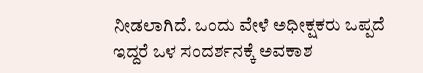ನೀಡಲಾಗಿದೆ. ಒಂದು ವೇಳೆ ಅಧೀಕ್ಷಕರು ಒಪ್ಪದೆ ಇದ್ದರೆ ಒಳ ಸಂದರ್ಶನಕ್ಕೆ ಅವಕಾಶ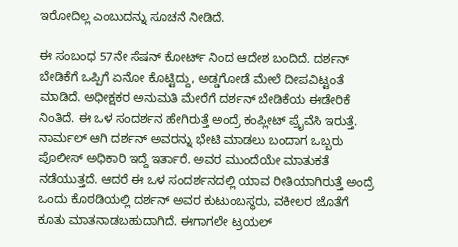ಇರೋದಿಲ್ಲ ಎಂಬುದನ್ನು ಸೂಚನೆ ನೀಡಿದೆ.

ಈ ಸಂಬಂಧ 57ನೇ ಸೆಷನ್ ಕೋರ್ಟ್ ನಿಂದ ಆದೇಶ ಬಂದಿದೆ. ದರ್ಶನ್ ಬೇಡಿಕೆಗೆ ಒಪ್ಪಿಗೆ ಏನೋ ಕೊಟ್ಟಿದ್ದು, ಅಡ್ಡಗೋಡೆ ಮೇಲೆ ದೀಪವಿಟ್ಟಂತೆ ಮಾಡಿದೆ. ಅಧೀಕ್ಷಕರ ಅನುಮತಿ ಮೇರೆಗೆ ದರ್ಶನ್ ಬೇಡಿಕೆಯ ಈಡೇರಿಕೆ ನಿಂತಿದೆ. ಈ ಒಳ ಸಂದರ್ಶನ ಹೇಗಿರುತ್ತೆ ಅಂದ್ರೆ ಕಂಪ್ಲೀಟ್ ಪ್ರೈವೆಸಿ ಇರುತ್ತೆ. ನಾರ್ಮಲ್ ಆಗಿ ದರ್ಶನ್ ಅವರನ್ನು ಭೇಟಿ ಮಾಡಲು ಬಂದಾಗ ಒಬ್ಬರು ಪೊಲೀಸ್ ಅಧಿಕಾರಿ ಇದ್ದೆ ಇರ್ತಾರೆ. ಅವರ ಮುಂದೆಯೇ ಮಾತುಕತೆ ನಡೆಯುತ್ತದೆ. ಆದರೆ ಈ ಒಳ ಸಂದರ್ಶನದಲ್ಲಿ ಯಾವ ರೀತಿಯಾಗಿರುತ್ತೆ ಅಂದ್ರೆ ಒಂದು ಕೊಠಡಿಯಲ್ಲಿ ದರ್ಶನ್ ಅವರ ಕುಟುಂಬಸ್ಥರು, ವಕೀಲರ ಜೊತೆಗೆ ಕೂತು ಮಾತನಾಡಬಹುದಾಗಿದೆ. ಈಗಾಗಲೇ ಟ್ರಯಲ್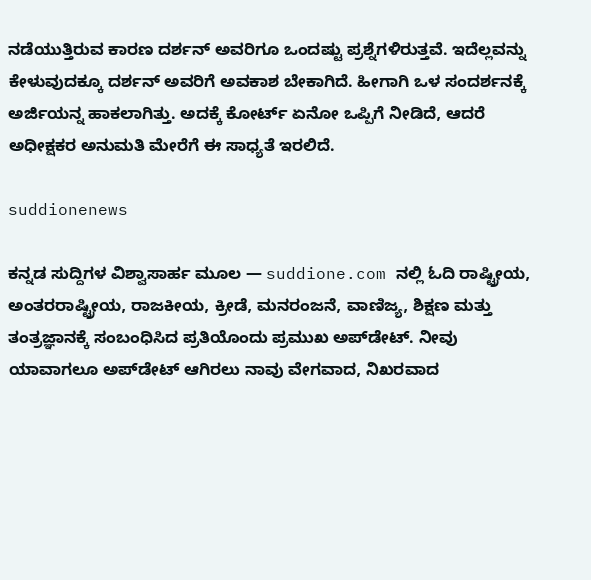ನಡೆಯುತ್ತಿರುವ ಕಾರಣ ದರ್ಶನ್ ಅವರಿಗೂ ಒಂದಷ್ಟು ಪ್ರಶ್ನೆಗಳಿರುತ್ತವೆ. ಇದೆಲ್ಲವನ್ನು ಕೇಳುವುದಕ್ಕೂ ದರ್ಶನ್ ಅವರಿಗೆ ಅವಕಾಶ ಬೇಕಾಗಿದೆ. ಹೀಗಾಗಿ ಒಳ ಸಂದರ್ಶನಕ್ಕೆ ಅರ್ಜಿಯನ್ನ ಹಾಕಲಾಗಿತ್ತು. ಅದಕ್ಕೆ ಕೋರ್ಟ್ ಏನೋ ಒಪ್ಪಿಗೆ ನೀಡಿದೆ, ಆದರೆ ಅಧೀಕ್ಷಕರ ಅನುಮತಿ‌ ಮೇರೆಗೆ ಈ ಸಾಧ್ಯತೆ ಇರಲಿದೆ.

suddionenews

ಕನ್ನಡ ಸುದ್ದಿಗಳ ವಿಶ್ವಾಸಾರ್ಹ ಮೂಲ — suddione.com ನಲ್ಲಿ ಓದಿ ರಾಷ್ಟ್ರೀಯ, ಅಂತರರಾಷ್ಟ್ರೀಯ, ರಾಜಕೀಯ, ಕ್ರೀಡೆ, ಮನರಂಜನೆ, ವಾಣಿಜ್ಯ, ಶಿಕ್ಷಣ ಮತ್ತು ತಂತ್ರಜ್ಞಾನಕ್ಕೆ ಸಂಬಂಧಿಸಿದ ಪ್ರತಿಯೊಂದು ಪ್ರಮುಖ ಅಪ್‌ಡೇಟ್. ನೀವು ಯಾವಾಗಲೂ ಅಪ್‌ಡೇಟ್ ಆಗಿರಲು ನಾವು ವೇಗವಾದ, ನಿಖರವಾದ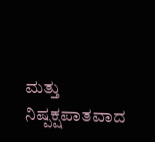ಮತ್ತು ನಿಷ್ಪಕ್ಷಪಾತವಾದ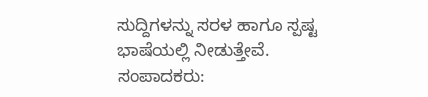ಸುದ್ದಿಗಳನ್ನು ಸರಳ ಹಾಗೂ ಸ್ಪಷ್ಟ ಭಾಷೆಯಲ್ಲಿ ನೀಡುತ್ತೇವೆ. ಸಂಪಾದಕರು: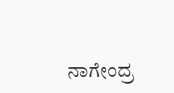ನಾಗೇಂದ್ರ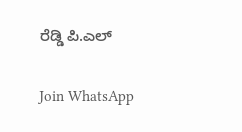ರೆಡ್ಡಿ ಪಿ.ಎಲ್

Join WhatsApp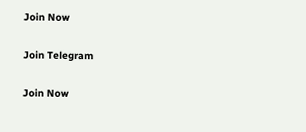Join Now

Join Telegram

Join Now